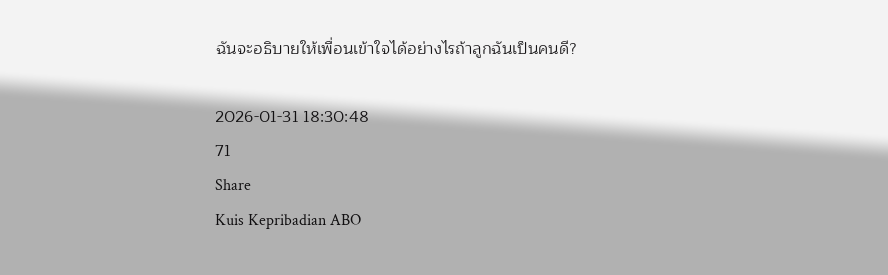ฉันจะอธิบายให้เพื่อนเข้าใจได้อย่างไรถ้าลูกฉันเป็นคนดี?

2026-01-31 18:30:48
71
Share
Kuis Kepribadian ABO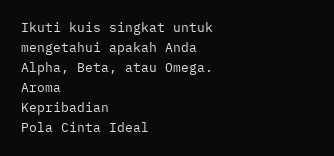Ikuti kuis singkat untuk mengetahui apakah Anda Alpha, Beta, atau Omega.
Aroma
Kepribadian
Pola Cinta Ideal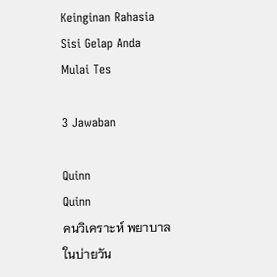Keinginan Rahasia
Sisi Gelap Anda
Mulai Tes

3 Jawaban

Quinn
Quinn
คนวิเคราะห์ พยาบาล
ในบ่ายวัน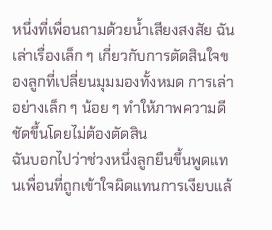หนึ่งที่เพื่อนถามด้วยน้ำเสียงสงสัย ฉันเล่าเรื่องเล็ก ๆ เกี่ยวกับการตัดสินใจของลูกที่เปลี่ยนมุมมองทั้งหมด การเล่าอย่างเล็ก ๆ น้อย ๆ ทำให้ภาพความดีชัดขึ้นโดยไม่ต้องตัดสิน
ฉันบอกไปว่าช่วงหนึ่งลูกยืนขึ้นพูดแทนเพื่อนที่ถูกเข้าใจผิดแทนการเงียบแล้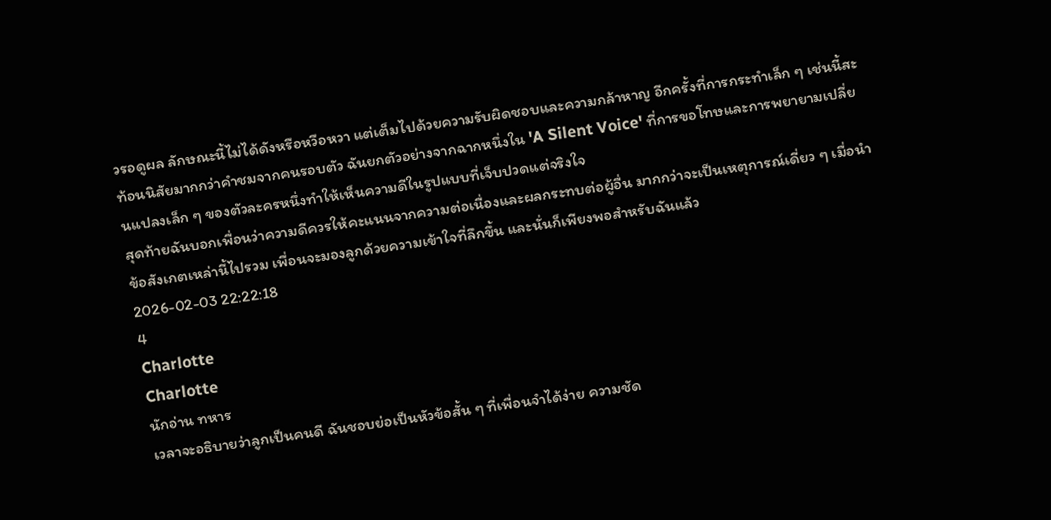วรอดูผล ลักษณะนี้ไม่ได้ดังหรือหวือหวา แต่เต็มไปด้วยความรับผิดชอบและความกล้าหาญ อีกครั้งที่การกระทำเล็ก ๆ เช่นนี้สะท้อนนิสัยมากกว่าคำชมจากคนรอบตัว ฉันยกตัวอย่างจากฉากหนึ่งใน 'A Silent Voice' ที่การขอโทษและการพยายามเปลี่ยนแปลงเล็ก ๆ ของตัวละครหนึ่งทำให้เห็นความดีในรูปแบบที่เจ็บปวดแต่จริงใจ
สุดท้ายฉันบอกเพื่อนว่าความดีควรให้คะแนนจากความต่อเนื่องและผลกระทบต่อผู้อื่น มากกว่าจะเป็นเหตุการณ์เดี่ยว ๆ เมื่อนำข้อสังเกตเหล่านี้ไปรวม เพื่อนจะมองลูกด้วยความเข้าใจที่ลึกขึ้น และนั่นก็เพียงพอสำหรับฉันแล้ว
2026-02-03 22:22:18
4
Charlotte
Charlotte
นักอ่าน ทหาร
เวลาจะอธิบายว่าลูกเป็นคนดี ฉันชอบย่อเป็นหัวข้อสั้น ๆ ที่เพื่อนจำได้ง่าย ความชัด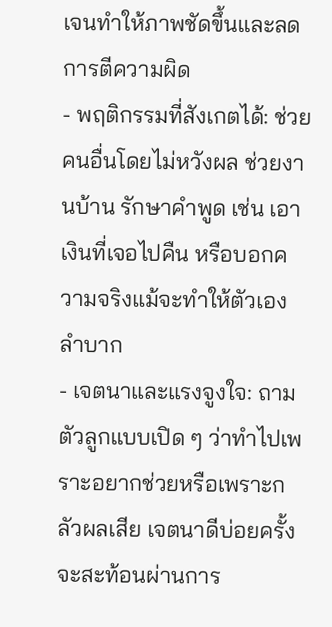เจนทำให้ภาพชัดขึ้นและลดการตีความผิด
- พฤติกรรมที่สังเกตได้: ช่วยคนอื่นโดยไม่หวังผล ช่วยงานบ้าน รักษาคำพูด เช่น เอาเงินที่เจอไปคืน หรือบอกความจริงแม้จะทำให้ตัวเองลำบาก
- เจตนาและแรงจูงใจ: ถามตัวลูกแบบเปิด ๆ ว่าทำไปเพราะอยากช่วยหรือเพราะกลัวผลเสีย เจตนาดีบ่อยครั้งจะสะท้อนผ่านการ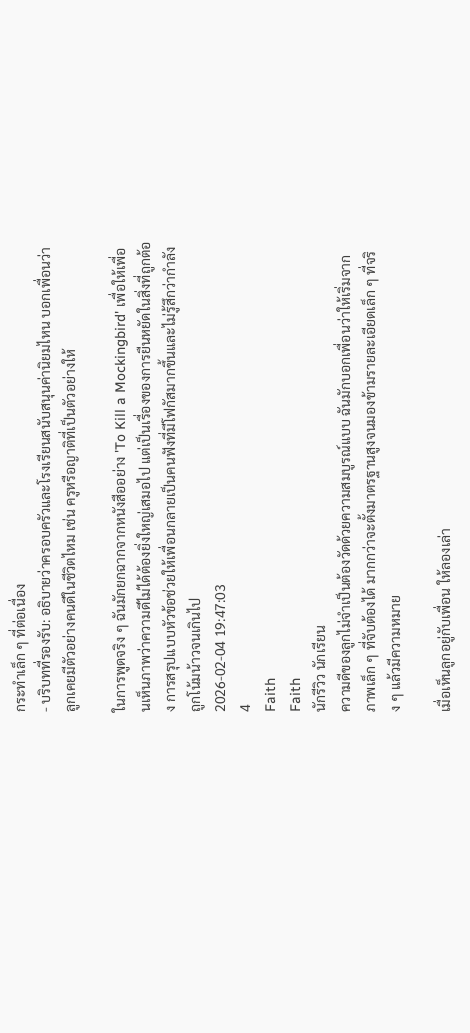กระทำเล็ก ๆ ที่ต่อเนื่อง
- บริบทที่รองรับ: อธิบายว่าครอบครัวและโรงเรียนสนับสนุนค่านิยมไหน บอกเพื่อนว่าลูกเคยมีตัวอย่างคนดีในชีวิตไหม เช่น ครูหรือญาติที่เป็นตัวอย่างให้

ในการพูดจริง ๆ ฉันมักยกฉากจากหนังสืออย่าง 'To Kill a Mockingbird' เพื่อให้เพื่อนเห็นภาพว่าความดีไม่ได้ต้องยิ่งใหญ่เสมอไป แต่เป็นเรื่องของการยืนหยัดในสิ่งที่ถูกต้อง การสรุปแบบหัวข้อช่วยให้เพื่อนกลายเป็นคนฟังที่มีโฟกัสมากขึ้นและไม่รู้สึกว่ากำลังถูกโน้มน้าวจนเกินไป
2026-02-04 19:47:03
4
Faith
Faith
นักรีวิว นักเรียน
ความดีของลูกไม่จำเป็นต้องวัดด้วยความสมบูรณ์แบบ ฉันมักบอกเพื่อนว่าให้เริ่มจากภาพเล็ก ๆ ที่จับต้องได้ มากกว่าจะตั้งมาตรฐานสูงจนมองข้ามรายละเอียดเล็ก ๆ ที่จริง ๆ แล้วมีความหมาย

เมื่อเห็นลูกอยู่กับเพื่อน ให้ลองเล่า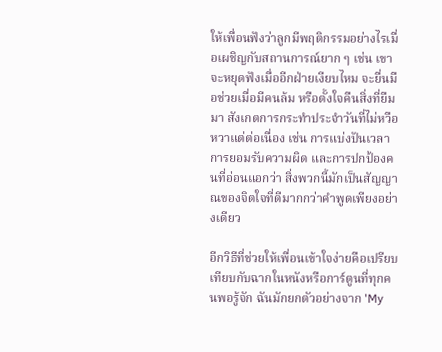ให้เพื่อนฟังว่าลูกมีพฤติกรรมอย่างไรเมื่อเผชิญกับสถานการณ์ยาก ๆ เช่น เขาจะหยุดฟังเมื่ออีกฝ่ายเงียบไหม จะยื่นมือช่วยเมื่อมีคนล้ม หรือตั้งใจคืนสิ่งที่ยืมมา สังเกตการกระทำประจำวันที่ไม่หวือหวาแต่ต่อเนื่อง เช่น การแบ่งปันเวลา การยอมรับความผิด และการปกป้องคนที่อ่อนแอกว่า สิ่งพวกนี้มักเป็นสัญญาณของจิตใจที่ดีมากกว่าคำพูดเพียงอย่างเดียว

อีกวิธีที่ช่วยให้เพื่อนเข้าใจง่ายคือเปรียบเทียบกับฉากในหนังหรือการ์ตูนที่ทุกคนพอรู้จัก ฉันมักยกตัวอย่างจาก 'My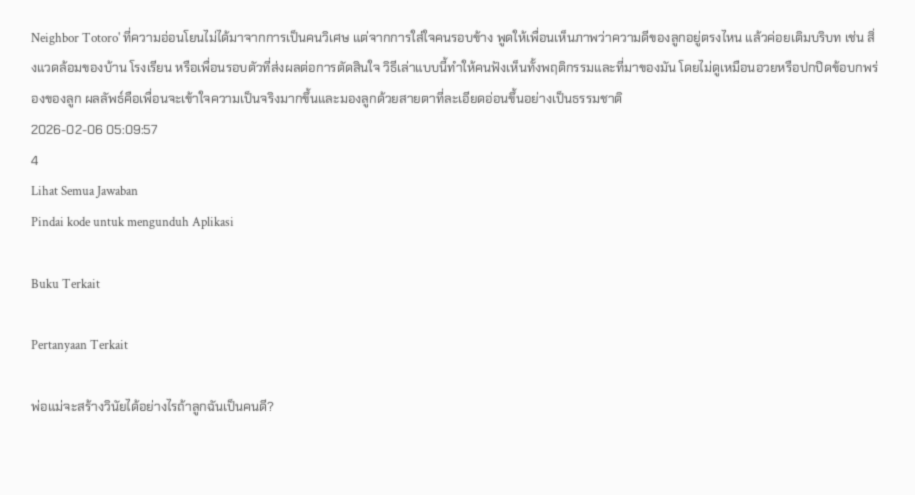Neighbor Totoro' ที่ความอ่อนโยนไม่ได้มาจากการเป็นคนวิเศษ แต่จากการใส่ใจคนรอบข้าง พูดให้เพื่อนเห็นภาพว่าความดีของลูกอยู่ตรงไหน แล้วค่อยเติมบริบท เช่น สิ่งแวดล้อมของบ้าน โรงเรียน หรือเพื่อนรอบตัวที่ส่งผลต่อการตัดสินใจ วิธีเล่าแบบนี้ทำให้คนฟังเห็นทั้งพฤติกรรมและที่มาของมัน โดยไม่ดูเหมือนอวยหรือปกปิดข้อบกพร่องของลูก ผลลัพธ์คือเพื่อนจะเข้าใจความเป็นจริงมากขึ้นและมองลูกด้วยสายตาที่ละเอียดอ่อนขึ้นอย่างเป็นธรรมชาติ
2026-02-06 05:09:57
4
Lihat Semua Jawaban
Pindai kode untuk mengunduh Aplikasi

Buku Terkait

Pertanyaan Terkait

พ่อแม่จะสร้างวินัยได้อย่างไรถ้าลูกฉันเป็นคนดี?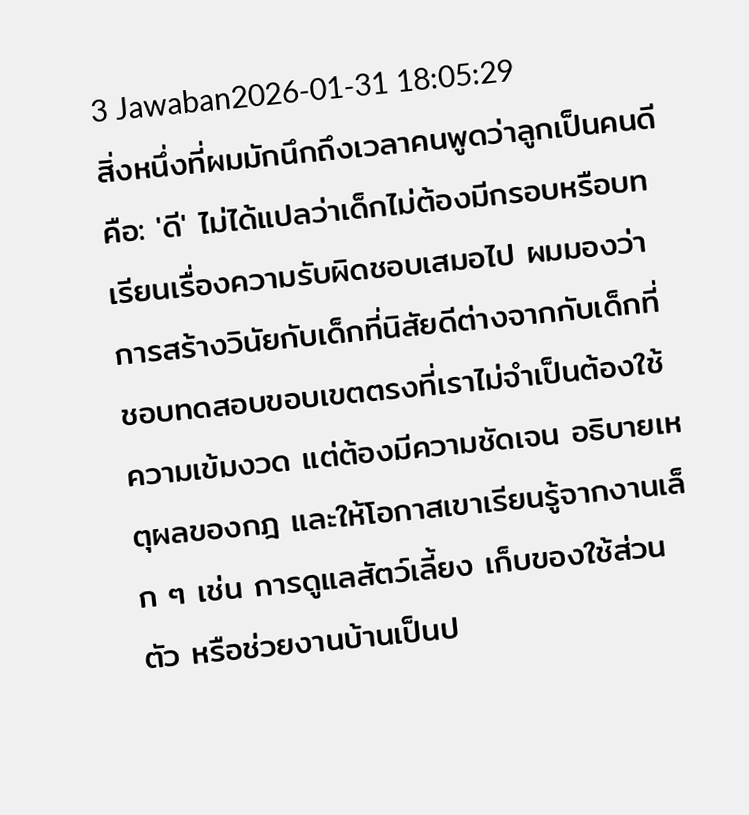3 Jawaban2026-01-31 18:05:29
สิ่งหนึ่งที่ผมมักนึกถึงเวลาคนพูดว่าลูกเป็นคนดีคือ: 'ดี' ไม่ได้แปลว่าเด็กไม่ต้องมีกรอบหรือบทเรียนเรื่องความรับผิดชอบเสมอไป ผมมองว่าการสร้างวินัยกับเด็กที่นิสัยดีต่างจากกับเด็กที่ชอบทดสอบขอบเขตตรงที่เราไม่จำเป็นต้องใช้ความเข้มงวด แต่ต้องมีความชัดเจน อธิบายเหตุผลของกฎ และให้โอกาสเขาเรียนรู้จากงานเล็ก ๆ เช่น การดูแลสัตว์เลี้ยง เก็บของใช้ส่วนตัว หรือช่วยงานบ้านเป็นป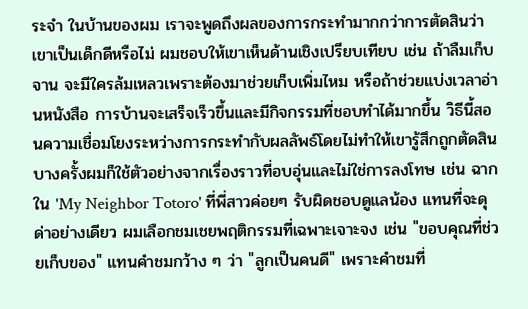ระจำ ในบ้านของผม เราจะพูดถึงผลของการกระทำมากกว่าการตัดสินว่าเขาเป็นเด็กดีหรือไม่ ผมชอบให้เขาเห็นด้านเชิงเปรียบเทียบ เช่น ถ้าลืมเก็บจาน จะมีใครล้มเหลวเพราะต้องมาช่วยเก็บเพิ่มไหม หรือถ้าช่วยแบ่งเวลาอ่านหนังสือ การบ้านจะเสร็จเร็วขึ้นและมีกิจกรรมที่ชอบทำได้มากขึ้น วิธีนี้สอนความเชื่อมโยงระหว่างการกระทำกับผลลัพธ์โดยไม่ทำให้เขารู้สึกถูกตัดสิน บางครั้งผมก็ใช้ตัวอย่างจากเรื่องราวที่อบอุ่นและไม่ใช่การลงโทษ เช่น ฉากใน 'My Neighbor Totoro' ที่พี่สาวค่อยๆ รับผิดชอบดูแลน้อง แทนที่จะดุด่าอย่างเดียว ผมเลือกชมเชยพฤติกรรมที่เฉพาะเจาะจง เช่น "ขอบคุณที่ช่วยเก็บของ" แทนคำชมกว้าง ๆ ว่า "ลูกเป็นคนดี" เพราะคำชมที่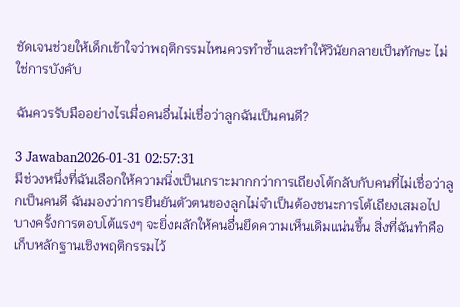ชัดเจนช่วยให้เด็กเข้าใจว่าพฤติกรรมไหนควรทำซ้ำและทำให้วินัยกลายเป็นทักษะ ไม่ใช่การบังคับ

ฉันควรรับมืออย่างไรเมื่อคนอื่นไม่เชื่อว่าลูกฉันเป็นคนดี?

3 Jawaban2026-01-31 02:57:31
มีช่วงหนึ่งที่ฉันเลือกให้ความนิ่งเป็นเกราะมากกว่าการเถียงโต้กลับกับคนที่ไม่เชื่อว่าลูกเป็นคนดี ฉันมองว่าการยืนยันตัวตนของลูกไม่จำเป็นต้องชนะการโต้เถียงเสมอไป บางครั้งการตอบโต้แรงๆ จะยิ่งผลักให้คนอื่นยึดความเห็นเดิมแน่นขึ้น สิ่งที่ฉันทำคือเก็บหลักฐานเชิงพฤติกรรมไว้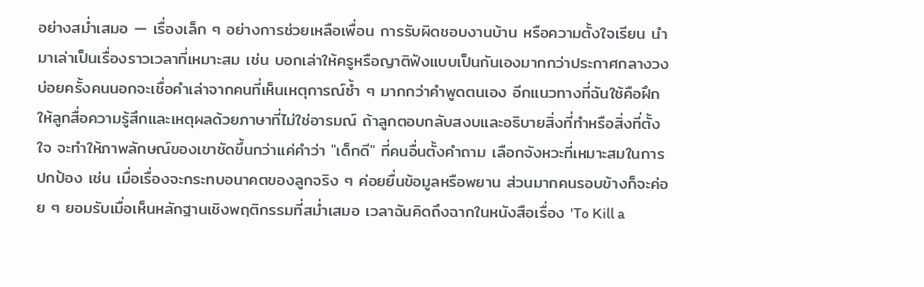อย่างสม่ำเสมอ — เรื่องเล็ก ๆ อย่างการช่วยเหลือเพื่อน การรับผิดชอบงานบ้าน หรือความตั้งใจเรียน นำมาเล่าเป็นเรื่องราวเวลาที่เหมาะสม เช่น บอกเล่าให้ครูหรือญาติฟังแบบเป็นกันเองมากกว่าประกาศกลางวง บ่อยครั้งคนนอกจะเชื่อคำเล่าจากคนที่เห็นเหตุการณ์ซ้ำ ๆ มากกว่าคำพูดตนเอง อีกแนวทางที่ฉันใช้คือฝึกให้ลูกสื่อความรู้สึกและเหตุผลด้วยภาษาที่ไม่ใช่อารมณ์ ถ้าลูกตอบกลับสงบและอธิบายสิ่งที่ทำหรือสิ่งที่ตั้งใจ จะทำให้ภาพลักษณ์ของเขาชัดขึ้นกว่าแค่คำว่า "เด็กดี" ที่คนอื่นตั้งคำถาม เลือกจังหวะที่เหมาะสมในการปกป้อง เช่น เมื่อเรื่องจะกระทบอนาคตของลูกจริง ๆ ค่อยยื่นข้อมูลหรือพยาน ส่วนมากคนรอบข้างก็จะค่อย ๆ ยอมรับเมื่อเห็นหลักฐานเชิงพฤติกรรมที่สม่ำเสมอ เวลาฉันคิดถึงฉากในหนังสือเรื่อง 'To Kill a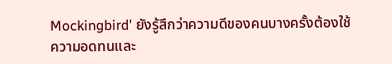Mockingbird' ยังรู้สึกว่าความดีของคนบางครั้งต้องใช้ความอดทนและ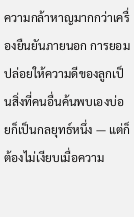ความกล้าหาญมากกว่าเครื่องยืนยันภายนอก การยอมปล่อยให้ความดีของลูกเป็นสิ่งที่คนอื่นค้นพบเองบ่อยก็เป็นกลยุทธ์หนึ่ง — แต่ก็ต้องไม่เงียบเมื่อความ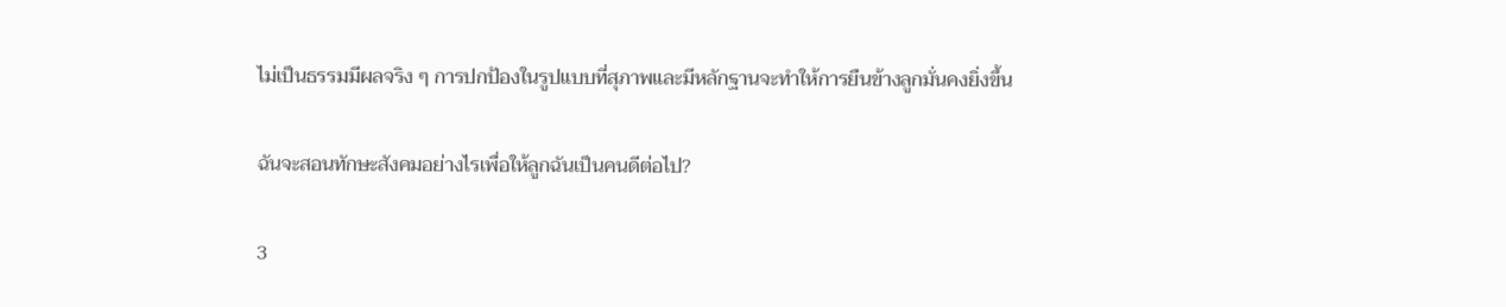ไม่เป็นธรรมมีผลจริง ๆ การปกป้องในรูปแบบที่สุภาพและมีหลักฐานจะทำให้การยืนข้างลูกมั่นคงยิ่งขึ้น

ฉันจะสอนทักษะสังคมอย่างไรเพื่อให้ลูกฉันเป็นคนดีต่อไป?

3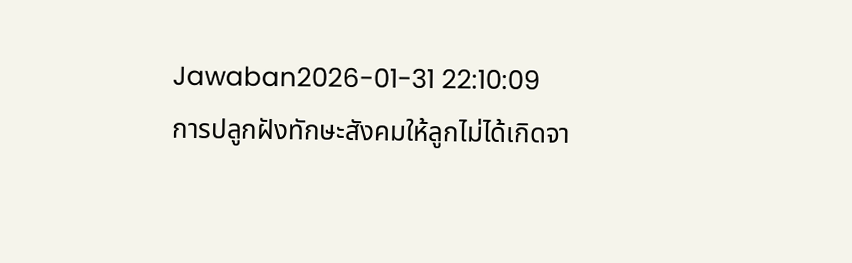Jawaban2026-01-31 22:10:09
การปลูกฝังทักษะสังคมให้ลูกไม่ได้เกิดจา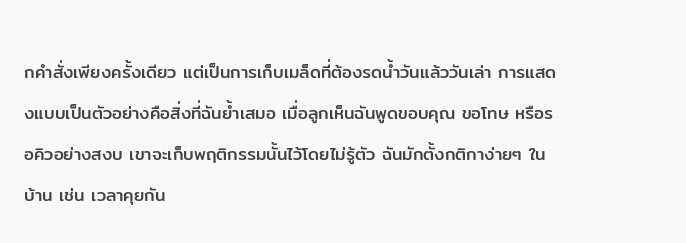กคำสั่งเพียงครั้งเดียว แต่เป็นการเก็บเมล็ดที่ต้องรดน้ำวันแล้ววันเล่า การแสดงแบบเป็นตัวอย่างคือสิ่งที่ฉันย้ำเสมอ เมื่อลูกเห็นฉันพูดขอบคุณ ขอโทษ หรือรอคิวอย่างสงบ เขาจะเก็บพฤติกรรมนั้นไว้โดยไม่รู้ตัว ฉันมักตั้งกติกาง่ายๆ ในบ้าน เช่น เวลาคุยกัน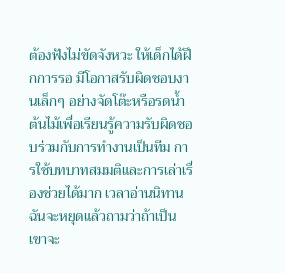ต้องฟังไม่ขัดจังหวะ ให้เด็กได้ฝึกการรอ มีโอกาสรับผิดชอบงานเล็กๆ อย่างจัดโต๊ะหรือรดน้ำต้นไม้เพื่อเรียนรู้ความรับผิดชอบร่วมกับการทำงานเป็นทีม การใช้บทบาทสมมติและการเล่าเรื่องช่วยได้มาก เวลาอ่านนิทานฉันจะหยุดแล้วถามว่าถ้าเป็นเขาจะ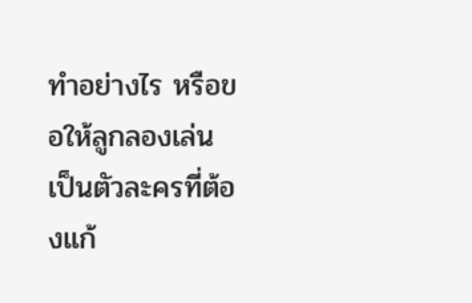ทำอย่างไร หรือขอให้ลูกลองเล่นเป็นตัวละครที่ต้องแก้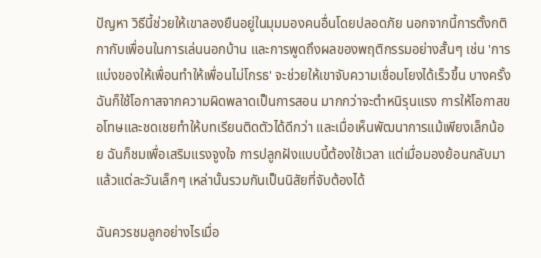ปัญหา วิธีนี้ช่วยให้เขาลองยืนอยู่ในมุมมองคนอื่นโดยปลอดภัย นอกจากนี้การตั้งกติกากับเพื่อนในการเล่นนอกบ้าน และการพูดถึงผลของพฤติกรรมอย่างสั้นๆ เช่น 'การแบ่งของให้เพื่อนทำให้เพื่อนไม่โกรธ' จะช่วยให้เขาจับความเชื่อมโยงได้เร็วขึ้น บางครั้งฉันก็ใช้โอกาสจากความผิดพลาดเป็นการสอน มากกว่าจะตำหนิรุนแรง การให้โอกาสขอโทษและชดเชยทำให้บทเรียนติดตัวได้ดีกว่า และเมื่อเห็นพัฒนาการแม้เพียงเล็กน้อย ฉันก็ชมเพื่อเสริมแรงจูงใจ การปลูกฝังแบบนี้ต้องใช้เวลา แต่เมื่อมองย้อนกลับมาแล้วแต่ละวันเล็กๆ เหล่านั้นรวมกันเป็นนิสัยที่จับต้องได้

ฉันควรชมลูกอย่างไรเมื่อ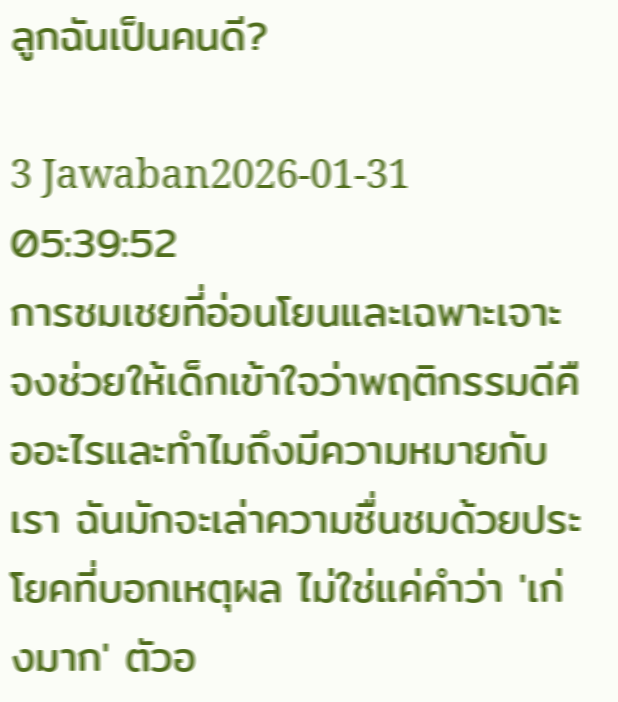ลูกฉันเป็นคนดี?

3 Jawaban2026-01-31 05:39:52
การชมเชยที่อ่อนโยนและเฉพาะเจาะจงช่วยให้เด็กเข้าใจว่าพฤติกรรมดีคืออะไรและทำไมถึงมีความหมายกับเรา ฉันมักจะเล่าความชื่นชมด้วยประโยคที่บอกเหตุผล ไม่ใช่แค่คำว่า 'เก่งมาก' ตัวอ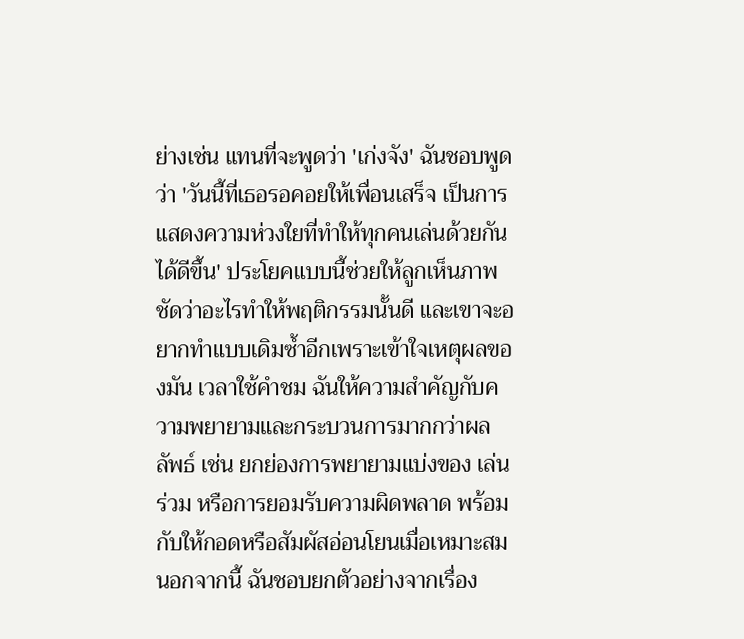ย่างเช่น แทนที่จะพูดว่า 'เก่งจัง' ฉันชอบพูดว่า 'วันนี้ที่เธอรอคอยให้เพื่อนเสร็จ เป็นการแสดงความห่วงใยที่ทำให้ทุกคนเล่นด้วยกันได้ดีขึ้น' ประโยคแบบนี้ช่วยให้ลูกเห็นภาพชัดว่าอะไรทำให้พฤติกรรมนั้นดี และเขาจะอยากทำแบบเดิมซ้ำอีกเพราะเข้าใจเหตุผลของมัน เวลาใช้คำชม ฉันให้ความสำคัญกับความพยายามและกระบวนการมากกว่าผลลัพธ์ เช่น ยกย่องการพยายามแบ่งของ เล่นร่วม หรือการยอมรับความผิดพลาด พร้อมกับให้กอดหรือสัมผัสอ่อนโยนเมื่อเหมาะสม นอกจากนี้ ฉันชอบยกตัวอย่างจากเรื่อง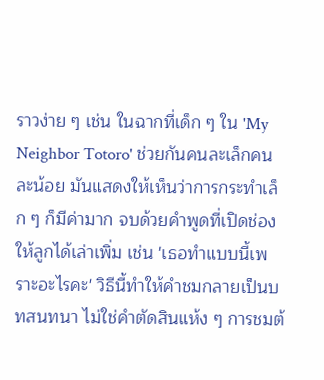ราวง่าย ๆ เช่น ในฉากที่เด็ก ๆ ใน 'My Neighbor Totoro' ช่วยกันคนละเล็กคนละน้อย มันแสดงให้เห็นว่าการกระทำเล็ก ๆ ก็มีค่ามาก จบด้วยคำพูดที่เปิดช่องให้ลูกได้เล่าเพิ่ม เช่น 'เธอทำแบบนี้เพราะอะไรคะ' วิธีนี้ทำให้คำชมกลายเป็นบทสนทนา ไม่ใช่คำตัดสินแห้ง ๆ การชมต้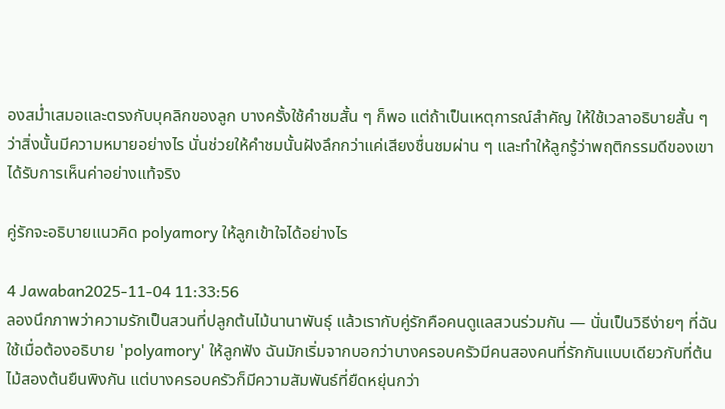องสม่ำเสมอและตรงกับบุคลิกของลูก บางครั้งใช้คำชมสั้น ๆ ก็พอ แต่ถ้าเป็นเหตุการณ์สำคัญ ให้ใช้เวลาอธิบายสั้น ๆ ว่าสิ่งนั้นมีความหมายอย่างไร นั่นช่วยให้คำชมนั้นฝังลึกกว่าแค่เสียงชื่นชมผ่าน ๆ และทำให้ลูกรู้ว่าพฤติกรรมดีของเขาได้รับการเห็นค่าอย่างแท้จริง

คู่รักจะอธิบายแนวคิด polyamory ให้ลูกเข้าใจได้อย่างไร

4 Jawaban2025-11-04 11:33:56
ลองนึกภาพว่าความรักเป็นสวนที่ปลูกต้นไม้นานาพันธ์ุ แล้วเรากับคู่รักคือคนดูแลสวนร่วมกัน — นั่นเป็นวิธีง่ายๆ ที่ฉันใช้เมื่อต้องอธิบาย 'polyamory' ให้ลูกฟัง ฉันมักเริ่มจากบอกว่าบางครอบครัวมีคนสองคนที่รักกันแบบเดียวกับที่ต้นไม้สองต้นยืนพิงกัน แต่บางครอบครัวก็มีความสัมพันธ์ที่ยืดหยุ่นกว่า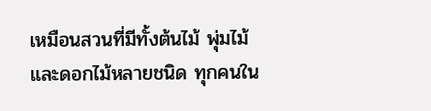เหมือนสวนที่มีทั้งต้นไม้ พุ่มไม้ และดอกไม้หลายชนิด ทุกคนใน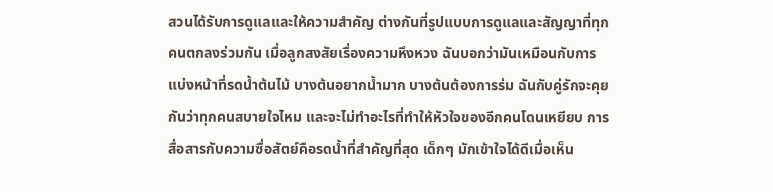สวนได้รับการดูแลและให้ความสำคัญ ต่างกันที่รูปแบบการดูแลและสัญญาที่ทุกคนตกลงร่วมกัน เมื่อลูกสงสัยเรื่องความหึงหวง ฉันบอกว่ามันเหมือนกับการแบ่งหน้าที่รดน้ำต้นไม้ บางต้นอยากน้ำมาก บางต้นต้องการร่ม ฉันกับคู่รักจะคุยกันว่าทุกคนสบายใจไหม และจะไม่ทำอะไรที่ทำให้หัวใจของอีกคนโดนเหยียบ การสื่อสารกับความซื่อสัตย์คือรดน้ำที่สำคัญที่สุด เด็กๆ มักเข้าใจได้ดีเมื่อเห็น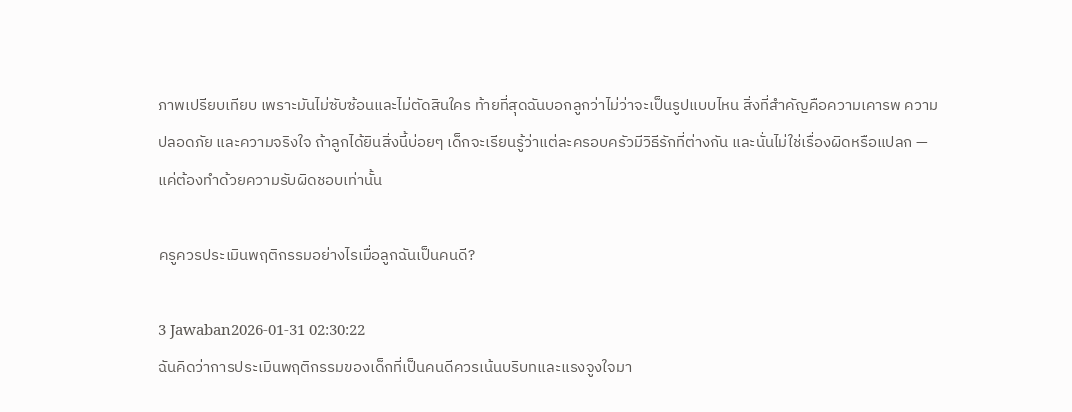ภาพเปรียบเทียบ เพราะมันไม่ซับซ้อนและไม่ตัดสินใคร ท้ายที่สุดฉันบอกลูกว่าไม่ว่าจะเป็นรูปแบบไหน สิ่งที่สำคัญคือความเคารพ ความปลอดภัย และความจริงใจ ถ้าลูกได้ยินสิ่งนี้บ่อยๆ เด็กจะเรียนรู้ว่าแต่ละครอบครัวมีวิธีรักที่ต่างกัน และนั่นไม่ใช่เรื่องผิดหรือแปลก — แค่ต้องทำด้วยความรับผิดชอบเท่านั้น

ครูควรประเมินพฤติกรรมอย่างไรเมื่อลูกฉันเป็นคนดี?

3 Jawaban2026-01-31 02:30:22
ฉันคิดว่าการประเมินพฤติกรรมของเด็กที่เป็นคนดีควรเน้นบริบทและแรงจูงใจมา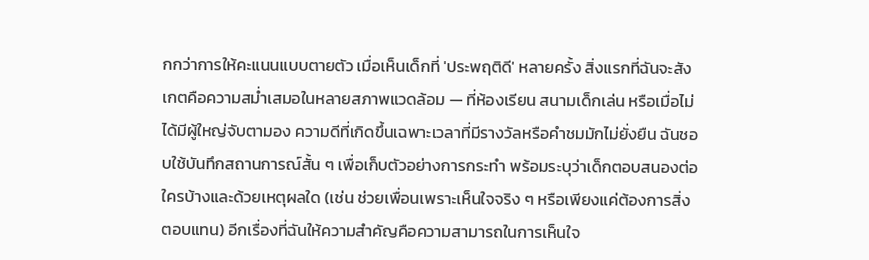กกว่าการให้คะแนนแบบตายตัว เมื่อเห็นเด็กที่ 'ประพฤติดี' หลายครั้ง สิ่งแรกที่ฉันจะสังเกตคือความสม่ำเสมอในหลายสภาพแวดล้อม — ที่ห้องเรียน สนามเด็กเล่น หรือเมื่อไม่ได้มีผู้ใหญ่จับตามอง ความดีที่เกิดขึ้นเฉพาะเวลาที่มีรางวัลหรือคำชมมักไม่ยั่งยืน ฉันชอบใช้บันทึกสถานการณ์สั้น ๆ เพื่อเก็บตัวอย่างการกระทำ พร้อมระบุว่าเด็กตอบสนองต่อใครบ้างและด้วยเหตุผลใด (เช่น ช่วยเพื่อนเพราะเห็นใจจริง ๆ หรือเพียงแค่ต้องการสิ่งตอบแทน) อีกเรื่องที่ฉันให้ความสำคัญคือความสามารถในการเห็นใจ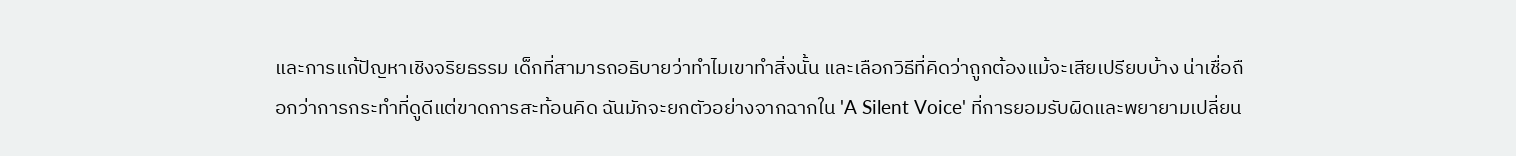และการแก้ปัญหาเชิงจริยธรรม เด็กที่สามารถอธิบายว่าทำไมเขาทำสิ่งนั้น และเลือกวิธีที่คิดว่าถูกต้องแม้จะเสียเปรียบบ้าง น่าเชื่อถือกว่าการกระทำที่ดูดีแต่ขาดการสะท้อนคิด ฉันมักจะยกตัวอย่างจากฉากใน 'A Silent Voice' ที่การยอมรับผิดและพยายามเปลี่ยน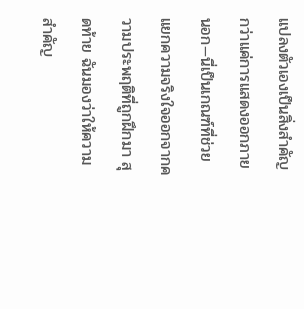แปลงตัวเองเป็นสิ่งสำคัญกว่าแค่การแสดงออกภายนอก—นี่เป็นเกณฑ์ที่ช่วยแยกความจริงใจออกจากความประพฤติที่ถูกฝึกมา สุดท้าย ฉันมองว่าให้ความสำคัญ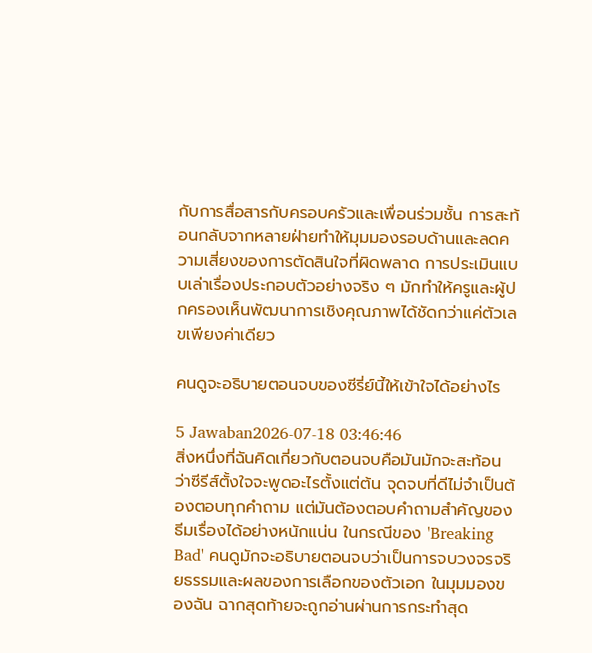กับการสื่อสารกับครอบครัวและเพื่อนร่วมชั้น การสะท้อนกลับจากหลายฝ่ายทำให้มุมมองรอบด้านและลดความเสี่ยงของการตัดสินใจที่ผิดพลาด การประเมินแบบเล่าเรื่องประกอบตัวอย่างจริง ๆ มักทำให้ครูและผู้ปกครองเห็นพัฒนาการเชิงคุณภาพได้ชัดกว่าแค่ตัวเลขเพียงค่าเดียว

คนดูจะอธิบายตอนจบของซีรี่ย์นี้ให้เข้าใจได้อย่างไร

5 Jawaban2026-07-18 03:46:46
สิ่งหนึ่งที่ฉันคิดเกี่ยวกับตอนจบคือมันมักจะสะท้อนว่าซีรีส์ตั้งใจจะพูดอะไรตั้งแต่ต้น จุดจบที่ดีไม่จำเป็นต้องตอบทุกคำถาม แต่มันต้องตอบคำถามสำคัญของธีมเรื่องได้อย่างหนักแน่น ในกรณีของ 'Breaking Bad' คนดูมักจะอธิบายตอนจบว่าเป็นการจบวงจรจริยธรรมและผลของการเลือกของตัวเอก ในมุมมองของฉัน ฉากสุดท้ายจะถูกอ่านผ่านการกระทำสุด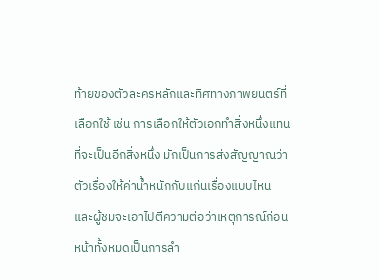ท้ายของตัวละครหลักและทิศทางภาพยนตร์ที่เลือกใช้ เช่น การเลือกให้ตัวเอกทำสิ่งหนึ่งแทนที่จะเป็นอีกสิ่งหนึ่ง มักเป็นการส่งสัญญาณว่าตัวเรื่องให้ค่าน้ำหนักกับแก่นเรื่องแบบไหน และผู้ชมจะเอาไปตีความต่อว่าเหตุการณ์ก่อนหน้าทั้งหมดเป็นการลำ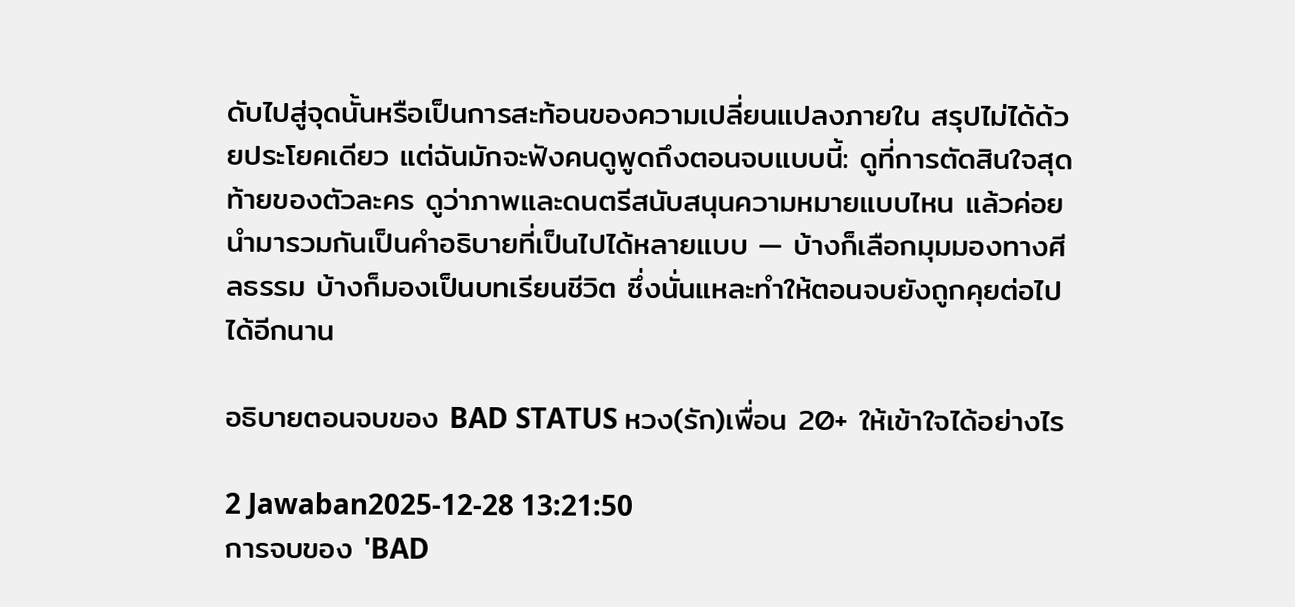ดับไปสู่จุดนั้นหรือเป็นการสะท้อนของความเปลี่ยนแปลงภายใน สรุปไม่ได้ด้วยประโยคเดียว แต่ฉันมักจะฟังคนดูพูดถึงตอนจบแบบนี้: ดูที่การตัดสินใจสุดท้ายของตัวละคร ดูว่าภาพและดนตรีสนับสนุนความหมายแบบไหน แล้วค่อยนำมารวมกันเป็นคำอธิบายที่เป็นไปได้หลายแบบ — บ้างก็เลือกมุมมองทางศีลธรรม บ้างก็มองเป็นบทเรียนชีวิต ซึ่งนั่นแหละทำให้ตอนจบยังถูกคุยต่อไปได้อีกนาน

อธิบายตอนจบของ BAD STATUS หวง(รัก)เพื่อน 20+ ให้เข้าใจได้อย่างไร

2 Jawaban2025-12-28 13:21:50
การจบของ 'BAD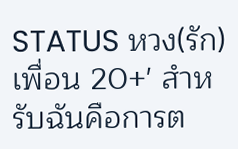STATUS หวง(รัก)เพื่อน 20+' สำหรับฉันคือการต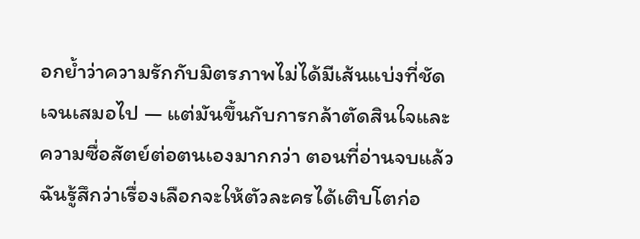อกย้ำว่าความรักกับมิตรภาพไม่ได้มีเส้นแบ่งที่ชัดเจนเสมอไป — แต่มันขึ้นกับการกล้าตัดสินใจและความซื่อสัตย์ต่อตนเองมากกว่า ตอนที่อ่านจบแล้ว ฉันรู้สึกว่าเรื่องเลือกจะให้ตัวละครได้เติบโตก่อ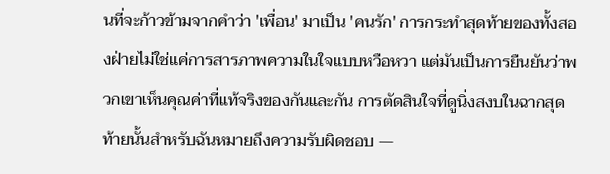นที่จะก้าวข้ามจากคำว่า 'เพื่อน' มาเป็น 'คนรัก' การกระทำสุดท้ายของทั้งสองฝ่ายไม่ใช่แค่การสารภาพความในใจแบบหวือหวา แต่มันเป็นการยืนยันว่าพวกเขาเห็นคุณค่าที่แท้จริงของกันและกัน การตัดสินใจที่ดูนิ่งสงบในฉากสุดท้ายนั้นสำหรับฉันหมายถึงความรับผิดชอบ —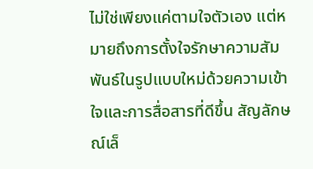ไม่ใช่เพียงแค่ตามใจตัวเอง แต่หมายถึงการตั้งใจรักษาความสัมพันธ์ในรูปแบบใหม่ด้วยความเข้าใจและการสื่อสารที่ดีขึ้น สัญลักษณ์เล็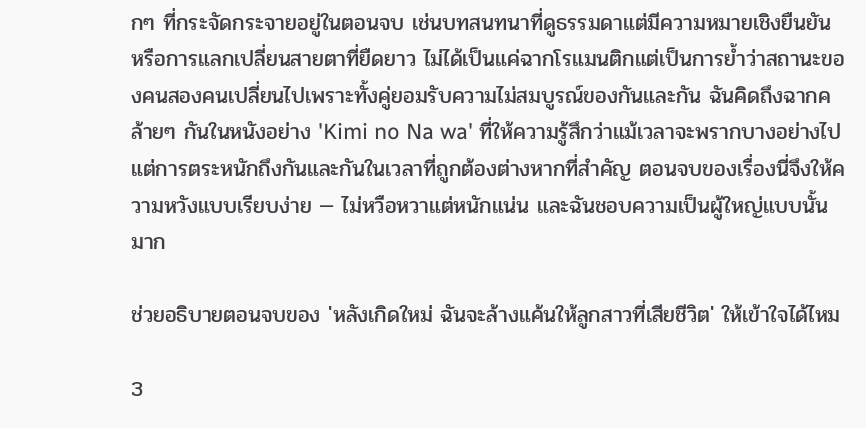กๆ ที่กระจัดกระจายอยู่ในตอนจบ เช่นบทสนทนาที่ดูธรรมดาแต่มีความหมายเชิงยืนยัน หรือการแลกเปลี่ยนสายตาที่ยืดยาว ไม่ได้เป็นแค่ฉากโรแมนติกแต่เป็นการย้ำว่าสถานะของคนสองคนเปลี่ยนไปเพราะทั้งคู่ยอมรับความไม่สมบูรณ์ของกันและกัน ฉันคิดถึงฉากคล้ายๆ กันในหนังอย่าง 'Kimi no Na wa' ที่ให้ความรู้สึกว่าแม้เวลาจะพรากบางอย่างไป แต่การตระหนักถึงกันและกันในเวลาที่ถูกต้องต่างหากที่สำคัญ ตอนจบของเรื่องนี่จึงให้ความหวังแบบเรียบง่าย — ไม่หวือหวาแต่หนักแน่น และฉันชอบความเป็นผู้ใหญ่แบบนั้นมาก

ช่วยอธิบายตอนจบของ 'หลังเกิดใหม่ ฉันจะล้างแค้นให้ลูกสาวที่เสียชีวิต' ให้เข้าใจได้ไหม

3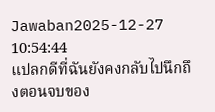Jawaban2025-12-27 10:54:44
แปลกดีที่ฉันยังคงกลับไปนึกถึงตอนจบของ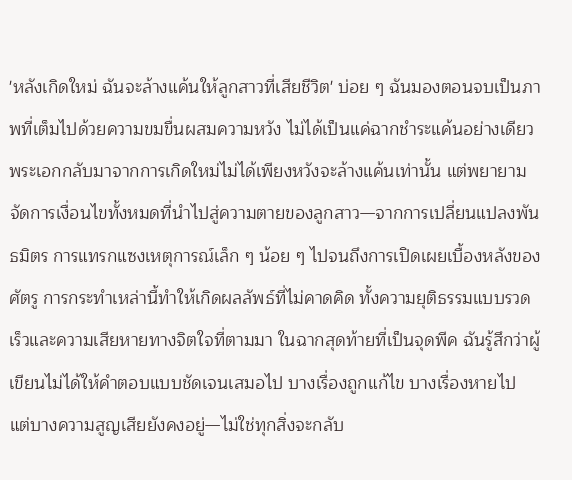'หลังเกิดใหม่ ฉันจะล้างแค้นให้ลูกสาวที่เสียชีวิต' บ่อย ๆ ฉันมองตอนจบเป็นภาพที่เต็มไปด้วยความขมขื่นผสมความหวัง ไม่ได้เป็นแค่ฉากชำระแค้นอย่างเดียว พระเอกกลับมาจากการเกิดใหม่ไม่ได้เพียงหวังจะล้างแค้นเท่านั้น แต่พยายามจัดการเงื่อนไขทั้งหมดที่นำไปสู่ความตายของลูกสาว—จากการเปลี่ยนแปลงพันธมิตร การแทรกแซงเหตุการณ์เล็ก ๆ น้อย ๆ ไปจนถึงการเปิดเผยเบื้องหลังของศัตรู การกระทำเหล่านี้ทำให้เกิดผลลัพธ์ที่ไม่คาดคิด ทั้งความยุติธรรมแบบรวดเร็วและความเสียหายทางจิตใจที่ตามมา ในฉากสุดท้ายที่เป็นจุดพีค ฉันรู้สึกว่าผู้เขียนไม่ได้ให้คำตอบแบบชัดเจนเสมอไป บางเรื่องถูกแก้ไข บางเรื่องหายไป แต่บางความสูญเสียยังคงอยู่—ไม่ใช่ทุกสิ่งจะกลับ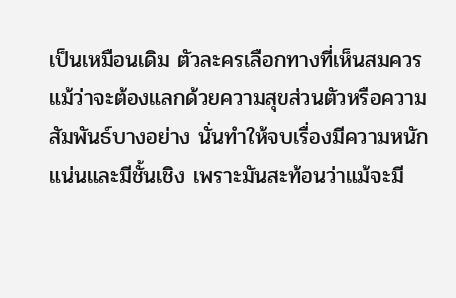เป็นเหมือนเดิม ตัวละครเลือกทางที่เห็นสมควร แม้ว่าจะต้องแลกด้วยความสุขส่วนตัวหรือความสัมพันธ์บางอย่าง นั่นทำให้จบเรื่องมีความหนักแน่นและมีชั้นเชิง เพราะมันสะท้อนว่าแม้จะมี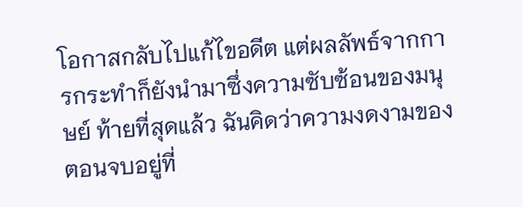โอกาสกลับไปแก้ไขอดีต แต่ผลลัพธ์จากการกระทำก็ยังนำมาซึ่งความซับซ้อนของมนุษย์ ท้ายที่สุดแล้ว ฉันคิดว่าความงดงามของตอนจบอยู่ที่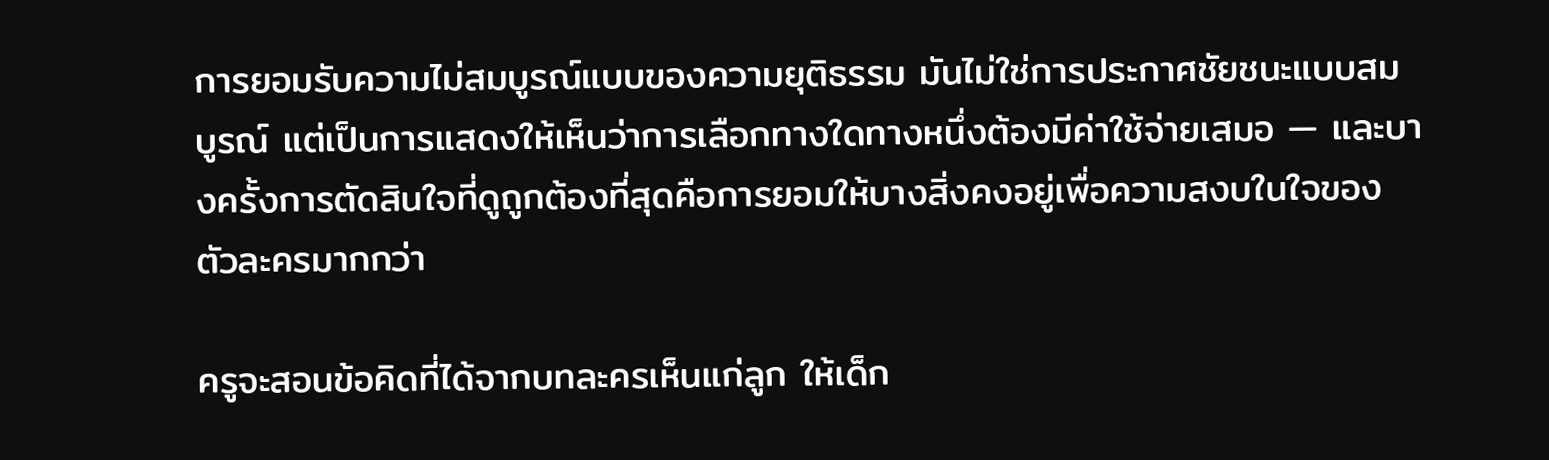การยอมรับความไม่สมบูรณ์แบบของความยุติธรรม มันไม่ใช่การประกาศชัยชนะแบบสมบูรณ์ แต่เป็นการแสดงให้เห็นว่าการเลือกทางใดทางหนึ่งต้องมีค่าใช้จ่ายเสมอ — และบางครั้งการตัดสินใจที่ดูถูกต้องที่สุดคือการยอมให้บางสิ่งคงอยู่เพื่อความสงบในใจของตัวละครมากกว่า

ครูจะสอนข้อคิดที่ได้จากบทละครเห็นแก่ลูก ให้เด็ก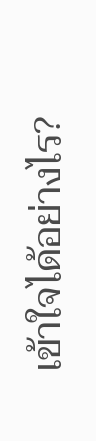เข้าใจได้อย่างไร?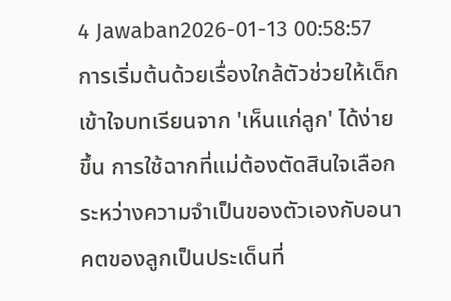4 Jawaban2026-01-13 00:58:57
การเริ่มต้นด้วยเรื่องใกล้ตัวช่วยให้เด็กเข้าใจบทเรียนจาก 'เห็นแก่ลูก' ได้ง่ายขึ้น การใช้ฉากที่แม่ต้องตัดสินใจเลือกระหว่างความจำเป็นของตัวเองกับอนาคตของลูกเป็นประเด็นที่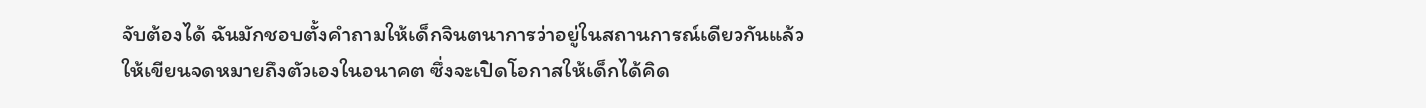จับต้องได้ ฉันมักชอบตั้งคำถามให้เด็กจินตนาการว่าอยู่ในสถานการณ์เดียวกันแล้วให้เขียนจดหมายถึงตัวเองในอนาคต ซึ่งจะเปิดโอกาสให้เด็กได้คิด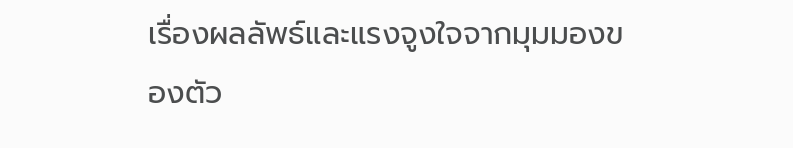เรื่องผลลัพธ์และแรงจูงใจจากมุมมองของตัว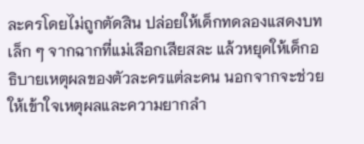ละครโดยไม่ถูกตัดสิน ปล่อยให้เด็กทดลองแสดงบทเล็ก ๆ จากฉากที่แม่เลือกเสียสละ แล้วหยุดให้เด็กอธิบายเหตุผลของตัวละครแต่ละคน นอกจากจะช่วยให้เข้าใจเหตุผลและความยากลำ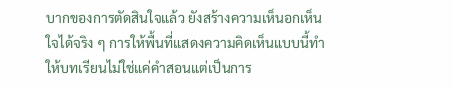บากของการตัดสินใจแล้ว ยังสร้างความเห็นอกเห็นใจได้จริง ๆ การให้พื้นที่แสดงความคิดเห็นแบบนี้ทำให้บทเรียนไม่ใช่แค่คำสอนแต่เป็นการ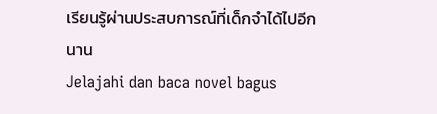เรียนรู้ผ่านประสบการณ์ที่เด็กจำได้ไปอีกนาน
Jelajahi dan baca novel bagus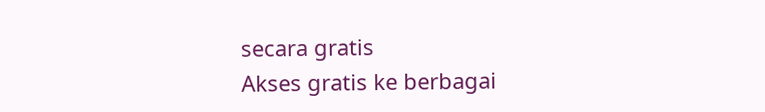secara gratis
Akses gratis ke berbagai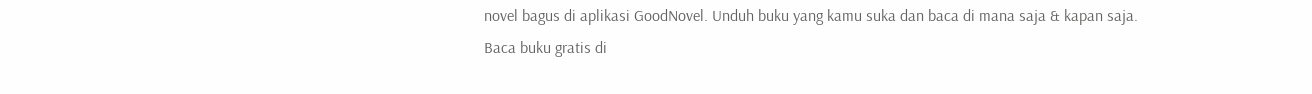novel bagus di aplikasi GoodNovel. Unduh buku yang kamu suka dan baca di mana saja & kapan saja.
Baca buku gratis di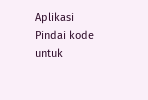Aplikasi
Pindai kode untuk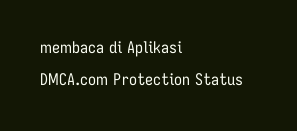membaca di Aplikasi
DMCA.com Protection Status